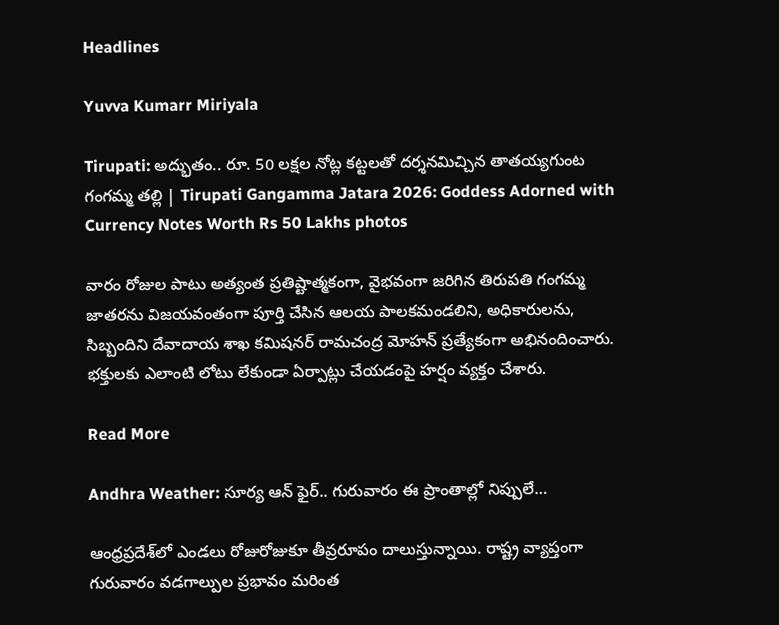Headlines

Yuvva Kumarr Miriyala

Tirupati: అద్భుతం.. రూ. 50 లక్షల నోట్ల కట్టలతో దర్శనమిచ్చిన తాతయ్యగుంట గంగమ్మ తల్లి | Tirupati Gangamma Jatara 2026: Goddess Adorned with Currency Notes Worth Rs 50 Lakhs photos

వారం రోజుల పాటు అత్యంత ప్రతిష్టాత్మకంగా, వైభవంగా జరిగిన తిరుపతి గంగమ్మ జాతరను విజయవంతంగా పూర్తి చేసిన ఆలయ పాలకమండలిని, అధికారులను, సిబ్బందిని దేవాదాయ శాఖ కమిషనర్ రామచంద్ర మోహన్ ప్రత్యేకంగా అభినందించారు. భక్తులకు ఎలాంటి లోటు లేకుండా ఏర్పాట్లు చేయడంపై హర్షం వ్యక్తం చేశారు.

Read More

Andhra Weather: సూర్య ఆన్ ఫైర్.. గురువారం ఈ ప్రాంతాల్లో నిప్పులే…

ఆంధ్రప్రదేశ్‌లో ఎండలు రోజురోజుకూ తీవ్రరూపం దాలుస్తున్నాయి. రాష్ట్ర వ్యాప్తంగా గురువారం వడగాల్పుల ప్రభావం మరింత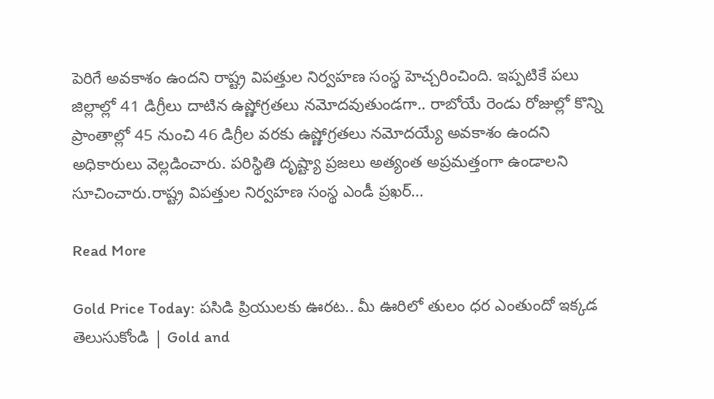పెరిగే అవకాశం ఉందని రాష్ట్ర విపత్తుల నిర్వహణ సంస్థ హెచ్చరించింది. ఇప్పటికే పలు జిల్లాల్లో 41 డిగ్రీలు దాటిన ఉష్ణోగ్రతలు నమోదవుతుండగా.. రాబోయే రెండు రోజుల్లో కొన్ని ప్రాంతాల్లో 45 నుంచి 46 డిగ్రీల వరకు ఉష్ణోగ్రతలు నమోదయ్యే అవకాశం ఉందని అధికారులు వెల్లడించారు. పరిస్థితి దృష్ట్యా ప్రజలు అత్యంత అప్రమత్తంగా ఉండాలని సూచించారు.రాష్ట్ర విపత్తుల నిర్వహణ సంస్థ ఎండీ ప్రఖర్…

Read More

Gold Price Today: పసిడి ప్రియులకు ఊరట.. మీ ఊరిలో తులం ధర ఎంతుందో ఇక్కడ తెలుసుకోండి | Gold and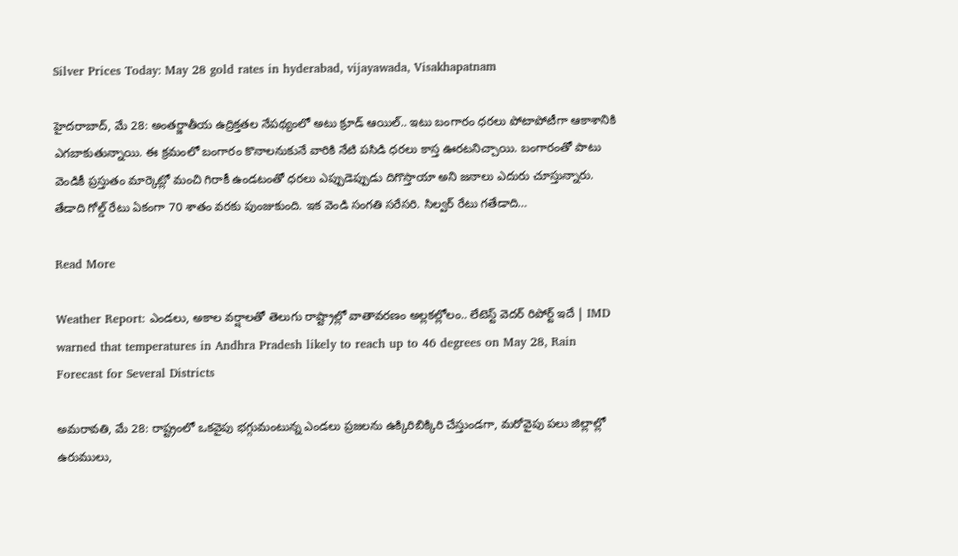Silver Prices Today: May 28 gold rates in hyderabad, vijayawada, Visakhapatnam

హైదరాబాద్‌, మే 28: అంతర్జాతీయ ఉద్రిక్తతల నేపథ్యంలో అటు క్రూడ్‌ ఆయిల్‌.. ఇటు బంగారం ధరలు పోటాపోటీగా ఆకాశానికి ఎగబాకుతున్నాయి. ఈ క్రమంలో బంగారం కొనాలనుకునే వారికి నేటి పసిడి ధరలు కాస్త ఊరటనిచ్చాయి. బంగారంతో పాటు వెండికీ ప్రస్తుతం మార్కెట్లో మంచి గిరాకీ ఉండటంతో ధరలు ఎప్పుడెప్పుడు దిగొస్తాయా అని జనాలు ఎదురు చూస్తున్నారు. తేడాది గోల్డ్ రేటు ఏకంగా 70 శాతం వరకు పుంజుకుంది. ఇక వెండి సంగతి సరేసరి. సిల్వర్ రేటు గతేడాది…

Read More

Weather Report: ఎండలు, అకాల వర్షాలతో తెలుగు రాష్ట్రాల్లో వాతావరణం అల్లకల్లోలం.. లేటెస్ట్ వెదర్ రిపోర్ట్ ఇదే | IMD warned that temperatures in Andhra Pradesh likely to reach up to 46 degrees on May 28, Rain Forecast for Several Districts

అమరావతి, మే 28: రాష్ట్రంలో ఒకవైపు భగ్గుమంటున్న ఎండలు ప్రజలను ఉక్కిరిబిక్కిరి చేస్తుండగా, మరోవైపు పలు జిల్లాల్లో ఉరుములు,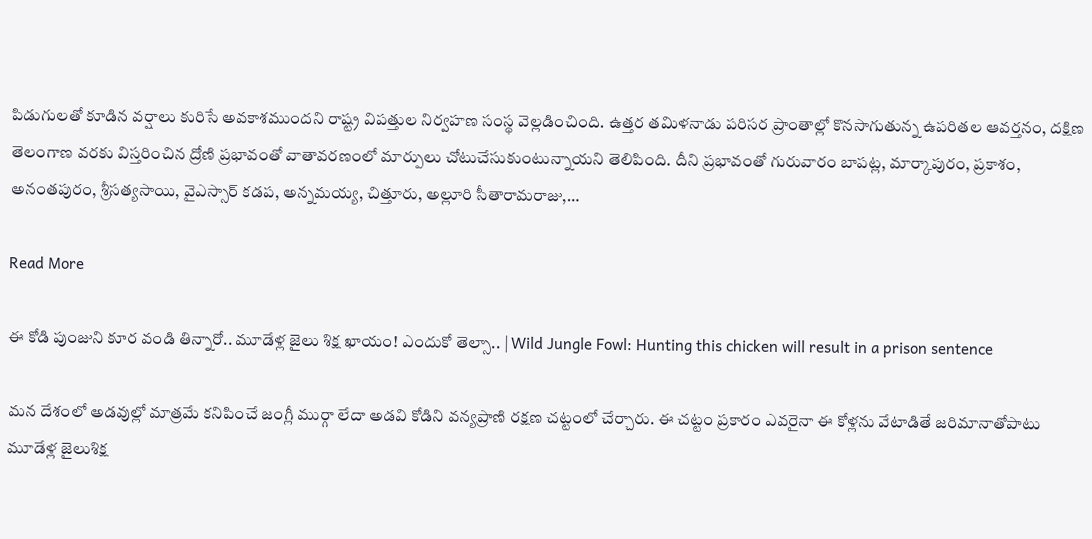పిడుగులతో కూడిన వర్షాలు కురిసే అవకాశముందని రాష్ట్ర విపత్తుల నిర్వహణ సంస్థ వెల్లడించింది. ఉత్తర తమిళనాడు పరిసర ప్రాంతాల్లో కొనసాగుతున్న ఉపరితల ఆవర్తనం, దక్షిణ తెలంగాణ వరకు విస్తరించిన ద్రోణి ప్రభావంతో వాతావరణంలో మార్పులు చోటుచేసుకుంటున్నాయని తెలిపింది. దీని ప్రభావంతో గురువారం బాపట్ల, మార్కాపురం, ప్రకాశం, అనంతపురం, శ్రీసత్యసాయి, వైఎస్సార్ కడప, అన్నమయ్య, చిత్తూరు, అల్లూరి సీతారామరాజు,…

Read More

ఈ కోడి పుంజుని కూర వండి తిన్నారో.. మూడేళ్ల జైలు శిక్ష ఖాయం! ఎందుకో తెల్సా.. | Wild Jungle Fowl: Hunting this chicken will result in a prison sentence

మన దేశంలో అడవుల్లో మాత్రమే కనిపించే జంగ్లీ ముర్గా లేదా అడవి కోడిని వన్యప్రాణి రక్షణ చట్టంలో చేర్చారు. ఈ చట్టం ప్రకారం ఎవరైనా ఈ కోళ్లను వేటాడితే జరిమానాతోపాటు మూడేళ్ల జైలుశిక్ష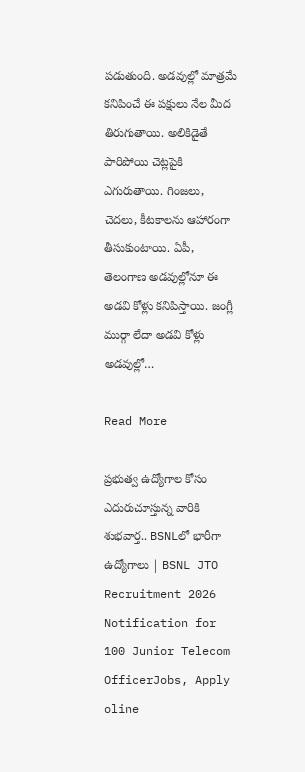పడుతుంది. అడవుల్లో మాత్రమే కనిపించే ఈ పక్షులు నేల మీద తిరుగుతాయి. అలికిడైతే పారిపోయి చెట్లపైకి ఎగురుతాయి. గింజలు, చెదలు, కీటకాలను ఆహారంగా తీసుకుంటాయి. ఏపీ, తెలంగాణ అడవుల్లోనూ ఈ అడవి కోళ్లు కనిపిస్తాయి. జంగ్లీ ముర్గా లేదా అడవి కోళ్లు అడవుల్లో…

Read More

ప్రభుత్వ ఉద్యోగాల కోసం ఎదురుచూస్తున్న వారికి శుభవార్త.. BSNLలో భారీగా ఉద్యోగాలు | BSNL JTO Recruitment 2026 Notification for 100 Junior Telecom OfficerJobs, Apply oline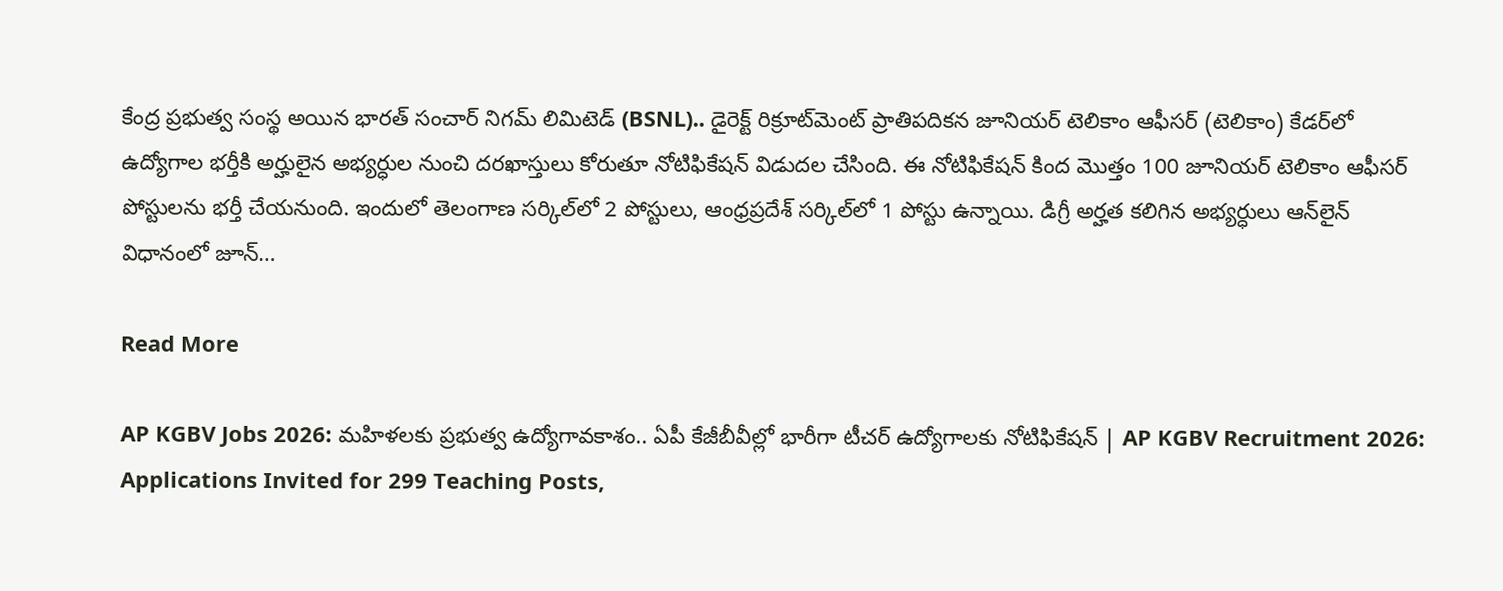కేంద్ర ప్రభుత్వ సంస్థ అయిన భారత్ సంచార్ నిగమ్ లిమిటెడ్ (BSNL).. డైరెక్ట్ రిక్రూట్‌మెంట్ ప్రాతిపదికన జూనియర్ టెలికాం ఆఫీసర్ (టెలికాం) కేడర్‌లో ఉద్యోగాల భర్తీకి అర్హులైన అభ్యర్ధుల నుంచి దరఖాస్తులు కోరుతూ నోటిఫికేషన్ విడుదల చేసింది. ఈ నోటిఫికేషన్‌ కింద మొత్తం 100 జూనియర్ టెలికాం ఆఫీసర్‌ పోస్టులను భర్తీ చేయనుంది. ఇందులో తెలంగాణ సర్కిల్‌లో 2 పోస్టులు, ఆంధ్రప్రదేశ్ సర్కిల్‌లో 1 పోస్టు ఉన్నాయి. డిగ్రీ అర్హత కలిగిన అభ్యర్ధులు ఆన్‌లైన్ విధానంలో జూన్‌…

Read More

AP KGBV Jobs 2026: మహిళలకు ప్రభుత్వ ఉద్యోగావకాశం.. ఏపీ కేజీబీవీల్లో భారీగా టీచర్‌ ఉద్యోగాలకు నోటిఫికేషన్‌ | AP KGBV Recruitment 2026: Applications Invited for 299 Teaching Posts,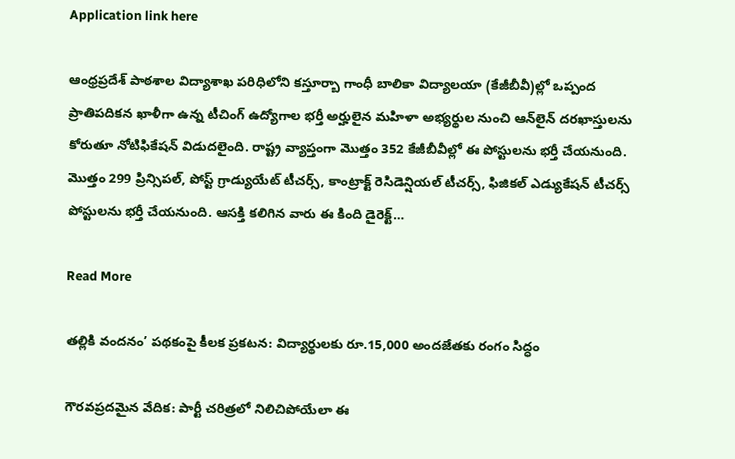Application link here

ఆంధ్రప్రదేశ్ పాఠశాల విద్యాశాఖ పరిధిలోని కస్తూర్బా గాంధీ బాలికా విద్యాలయా (కేజీబీవీ)ల్లో ఒప్పంద ప్రాతిపదికన ఖాళీగా ఉన్న టీచింగ్ ఉద్యోగాల భర్తీ అర్హులైన మహిళా అభ్యర్థుల నుంచి ఆన్‌లైన్ దరఖాస్తులను కోరుతూ నోటిఫికేషన్‌ విడుదలైంది. రాష్ట్ర వ్యాప్తంగా మొత్తం 352 కేజీబీవీల్లో ఈ పోస్టులను భర్తీ చేయనుంది. మొత్తం 299 ప్రిన్సిపల్‌, పోస్ట్ గ్రాడ్యుయేట్ టీచర్స్, కాంట్రాక్ట్ రెసిడెన్షియల్ టీచర్స్, ఫిజికల్ ఎడ్యుకేషన్ టీచర్స్ పోస్టులను భర్తీ చేయనుంది. ఆసక్తి కలిగిన వారు ఈ కింది డైరెక్ట్‌…

Read More

తల్లికి వందనం’ పథకంపై కీలక ప్రకటన: విద్యార్థులకు రూ.15,000 అందజేతకు రంగం సిద్ధం

గౌరవప్రదమైన వేదిక: పార్టీ చరిత్రలో నిలిచిపోయేలా ఈ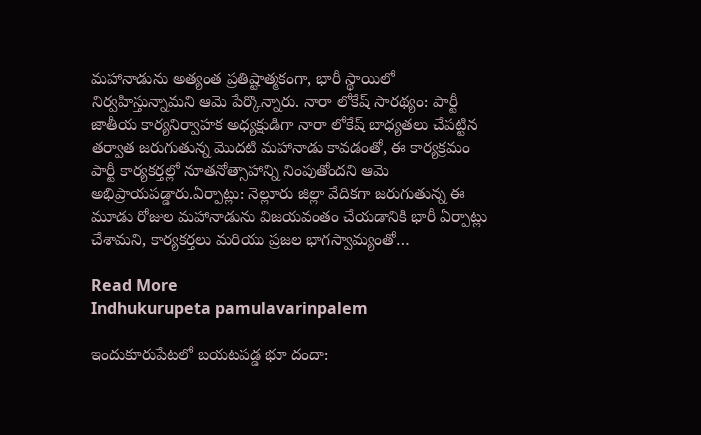మహానాడును అత్యంత ప్రతిష్టాత్మకంగా, భారీ స్థాయిలో నిర్వహిస్తున్నామని ఆమె పేర్కొన్నారు. నారా లోకేష్ సారథ్యం: పార్టీ జాతీయ కార్యనిర్వాహక అధ్యక్షుడిగా నారా లోకేష్ బాధ్యతలు చేపట్టిన తర్వాత జరుగుతున్న మొదటి మహానాడు కావడంతో, ఈ కార్యక్రమం పార్టీ కార్యకర్తల్లో నూతనోత్సాహాన్ని నింపుతోందని ఆమె అభిప్రాయపడ్డారు.ఏర్పాట్లు: నెల్లూరు జిల్లా వేదికగా జరుగుతున్న ఈ మూడు రోజుల మహానాడును విజయవంతం చేయడానికి భారీ ఏర్పాట్లు చేశామని, కార్యకర్తలు మరియు ప్రజల భాగస్వామ్యంతో…

Read More
Indhukurupeta pamulavarinpalem

ఇందుకూరుపేటలో బయటపడ్డ భూ దందా: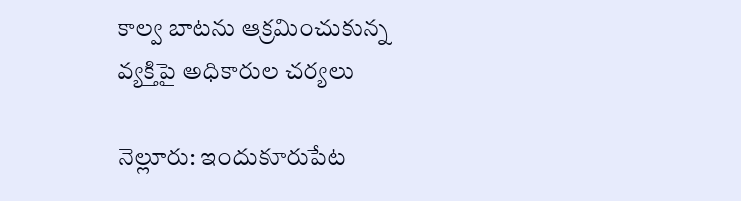కాల్వ బాటను ఆక్రమించుకున్న వ్యక్తిపై అధికారుల చర్యలు

నెల్లూరు: ఇందుకూరుపేట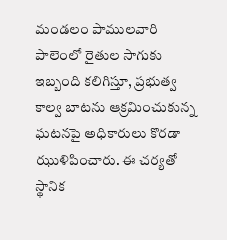మండలం పాములవారి పాలెంలో రైతుల సాగుకు ఇబ్బంది కలిగిస్తూ, ప్రభుత్వ కాల్వ బాటను ఆక్రమించుకున్న ఘటనపై అధికారులు కొరడా ఝుళిపించారు. ఈ చర్యతో స్థానిక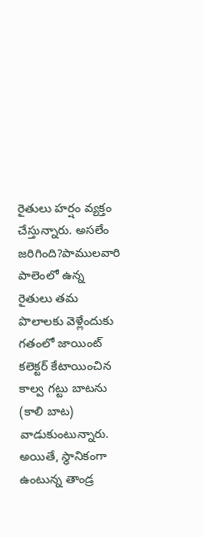రైతులు హర్షం వ్యక్తం చేస్తున్నారు. అసలేం జరిగింది?పాములవారి పాలెంలో ఉన్న రైతులు తమ పొలాలకు వెళ్లేందుకు గతంలో జాయింట్ కలెక్టర్ కేటాయించిన కాల్వ గట్టు బాటను (కాలి బాట) వాడుకుంటున్నారు. అయితే, స్థానికంగా ఉంటున్న తాండ్ర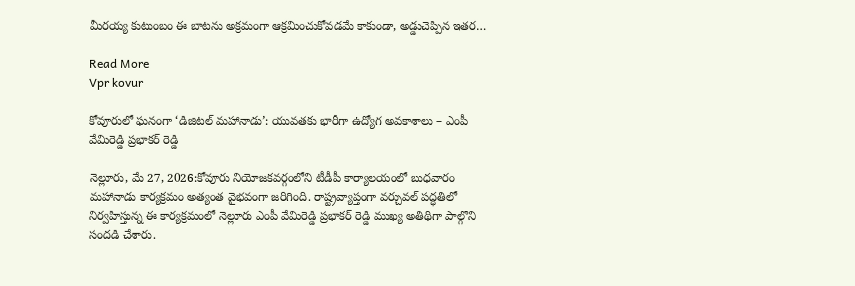మీరయ్య కుటుంబం ఈ బాటను అక్రమంగా ఆక్రమించుకోవడమే కాకుండా, అడ్డుచెప్పిన ఇతర…

Read More
Vpr kovur

కోవూరులో ఘనంగా ‘డిజిటల్ మహానాడు’: యువతకు భారీగా ఉద్యోగ అవకాశాలు – ఎంపీ వేమిరెడ్డి ప్రభాకర్ రెడ్డి

నెల్లూరు, మే 27, 2026:కోవూరు నియోజకవర్గంలోని టీడీపీ కార్యాలయంలో బుధవారం మహానాడు కార్యక్రమం అత్యంత వైభవంగా జరిగింది. రాష్ట్రవ్యాప్తంగా వర్చువల్ పద్ధతిలో నిర్వహిస్తున్న ఈ కార్యక్రమంలో నెల్లూరు ఎంపీ వేమిరెడ్డి ప్రభాకర్ రెడ్డి ముఖ్య అతిథిగా పాల్గొని సందడి చేశారు.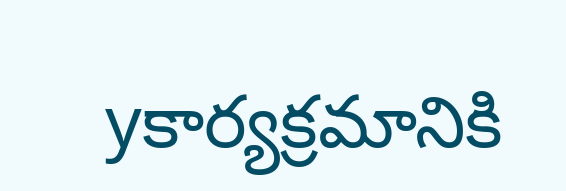yకార్యక్రమానికి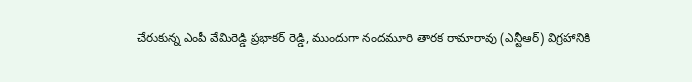చేరుకున్న ఎంపీ వేమిరెడ్డి ప్రభాకర్ రెడ్డి, ముందుగా నందమూరి తారక రామారావు (ఎన్టీఆర్) విగ్రహానికి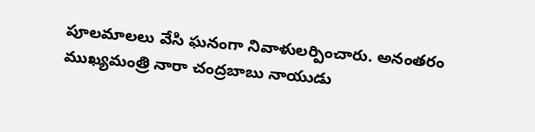పూలమాలలు వేసి ఘనంగా నివాళులర్పించారు. అనంతరం ముఖ్యమంత్రి నారా చంద్రబాబు నాయుడు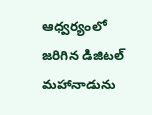ఆధ్వర్యంలో జరిగిన డిజిటల్ మహానాడును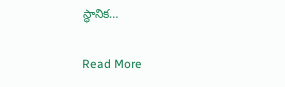స్థానిక…

Read More